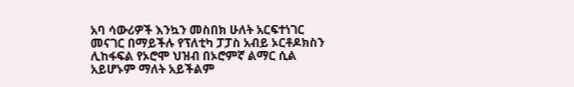አባ ሳውሪዎች እንኳን መስበክ ሁለት አርፍተነገር መናገር በማይችሉ የፕለቲካ ፓፓስ አብይ ኦርቶዶክስን ሊከፋፍል የኦሮሞ ህዝብ በኦሮምኛ ልማር ሲል አይሆኑም ማለት አይችልም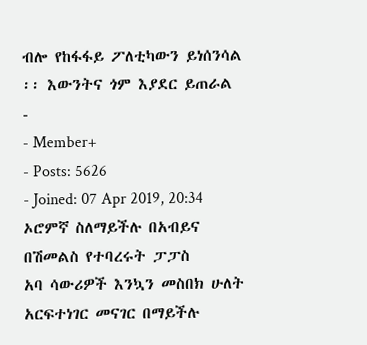ብሎ የከፋፋይ ፖለቲካውን ይነሰንሳል ፡፡ እውንትና ጎም እያደር ይጠራል
-
- Member+
- Posts: 5626
- Joined: 07 Apr 2019, 20:34
ኦሮምኛ ስለማይችሉ በአብይና በሽመልስ የተባረሩት ፓፓስ
አባ ሳውሪዎች እንኳን መስበክ ሁለት አርፍተነገር መናገር በማይችሉ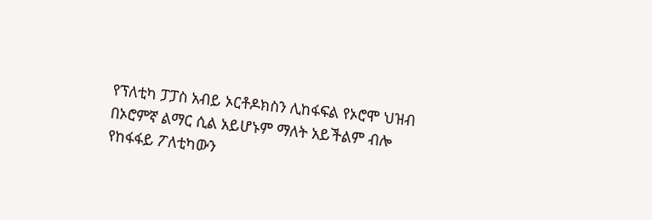የፕለቲካ ፓፓስ አብይ ኦርቶዶክስን ሊከፋፍል የኦሮሞ ህዝብ በኦሮምኛ ልማር ሲል አይሆኑም ማለት አይችልም ብሎ የከፋፋይ ፖለቲካውን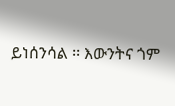ይነሰንሳል ፡፡ እውንትና ጎም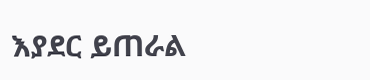እያደር ይጠራል